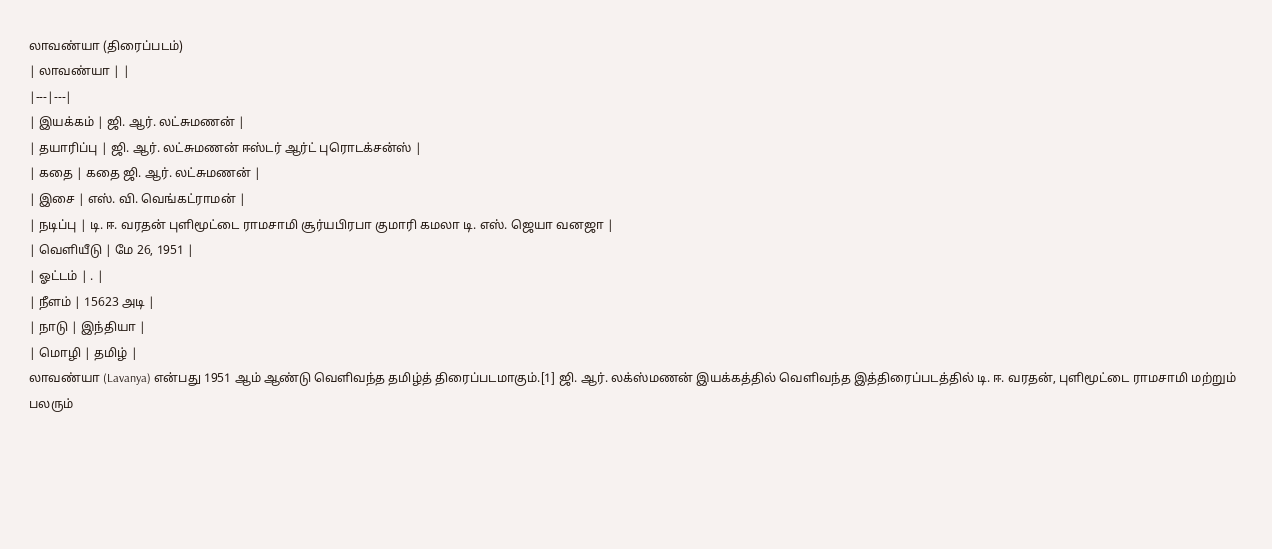லாவண்யா (திரைப்படம்)
| லாவண்யா | |
|---|---|
| இயக்கம் | ஜி. ஆர். லட்சுமணன் |
| தயாரிப்பு | ஜி. ஆர். லட்சுமணன் ஈஸ்டர் ஆர்ட் புரொடக்சன்ஸ் |
| கதை | கதை ஜி. ஆர். லட்சுமணன் |
| இசை | எஸ். வி. வெங்கட்ராமன் |
| நடிப்பு | டி. ஈ. வரதன் புளிமூட்டை ராமசாமி சூர்யபிரபா குமாரி கமலா டி. எஸ். ஜெயா வனஜா |
| வெளியீடு | மே 26, 1951 |
| ஓட்டம் | . |
| நீளம் | 15623 அடி |
| நாடு | இந்தியா |
| மொழி | தமிழ் |
லாவண்யா (Lavanya) என்பது 1951 ஆம் ஆண்டு வெளிவந்த தமிழ்த் திரைப்படமாகும்.[1] ஜி. ஆர். லக்ஸ்மணன் இயக்கத்தில் வெளிவந்த இத்திரைப்படத்தில் டி. ஈ. வரதன், புளிமூட்டை ராமசாமி மற்றும் பலரும்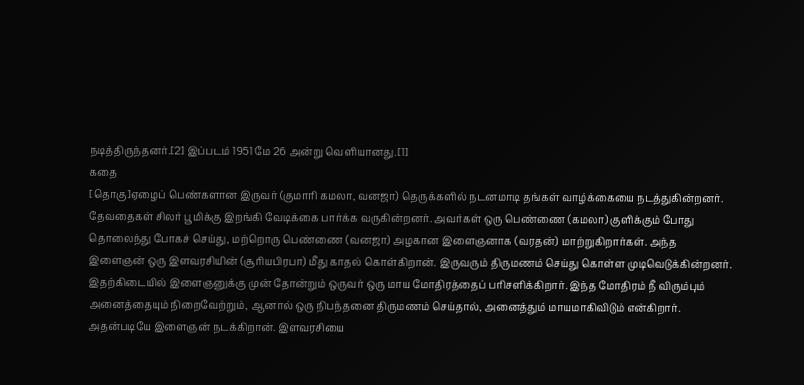நடித்திருந்தனர்.[2] இப்படம் 1951 மே 26 அன்று வெளியானது.[1]
கதை
[தொகு]ஏழைப் பெண்களான இருவர் (குமாரி கமலா, வனஜா) தெருக்களில் நடனமாடி தங்கள் வாழ்க்கையை நடத்துகின்றனர். தேவதைகள் சிலர் பூமிக்கு இறங்கி வேடிக்கை பார்க்க வருகின்றனர். அவர்கள் ஒரு பெண்ணை (கமலா) குளிக்கும் போது தொலைந்து போகச் செய்து, மற்றொரு பெண்ணை (வனஜா) அழகான இளைஞனாக (வரதன்) மாற்றுகிறார்கள். அந்த இளைஞன் ஒரு இளவரசியின் (சூரியபிரபா) மீது காதல் கொள்கிறான். இருவரும் திருமணம் செய்து கொள்ள முடிவெடுக்கின்றனர்.
இதற்கிடையில் இளைஞனுக்கு முன் தோன்றும் ஒருவர் ஒரு மாய மோதிரத்தைப் பரிசளிக்கிறார். இந்த மோதிரம் நீ விரும்பும் அனைத்தையும் நிறைவேற்றும், ஆனால் ஒரு நிபந்தனை திருமணம் செய்தால், அனைத்தும் மாயமாகிவிடும் என்கிறார். அதன்படியே இளைஞன் நடக்கிறான். இளவரசியை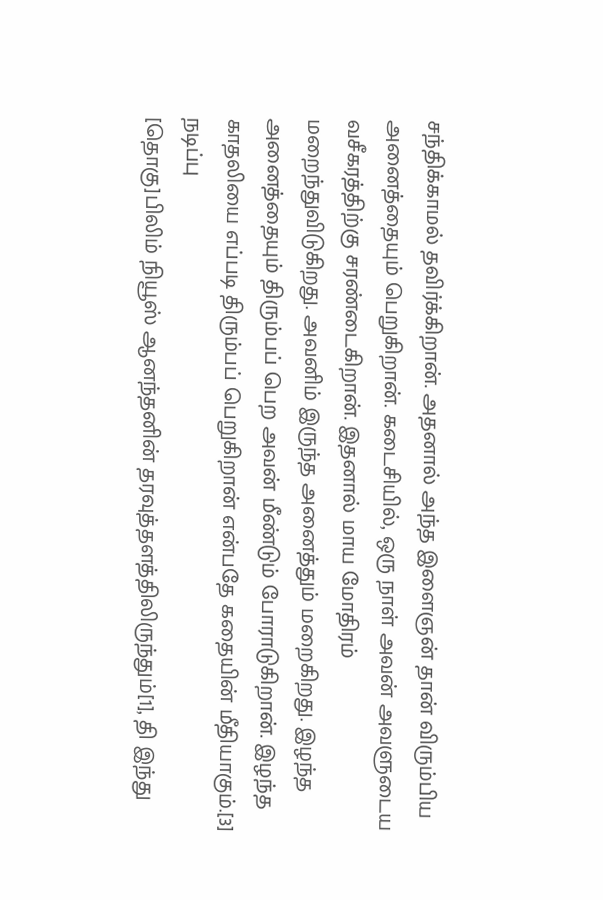சந்திக்காமல் தவிர்க்கிறான். அதனால் அந்த இளைஞன் தான் விரும்பிய அனைத்தையும் பெறுகிறான். கடைசியில், ஒரு நாள் அவன் அவளுடைய வசீகரத்திற்கு சரண்டைகிறான். இதனால் மாய மோதிரம் மறைந்துவிடுகிறது. அவனிம் இருந்த அனைத்தும் மறைகிறது. இழந்த அனைத்தையும் திரும்பப் பெற அவன் மீண்டும் போராடுகிறான். இழந்த காதலியை எப்படி திரும்பப் பெறுகிறான் என்பதே கதையின் மீதியாகும்.[3]
நடிப்பு
[தொகு]பிலிம் நியூஸ் ஆனந்தனின் தரவுத்தளத்திலிருந்தும்[1], தி இந்து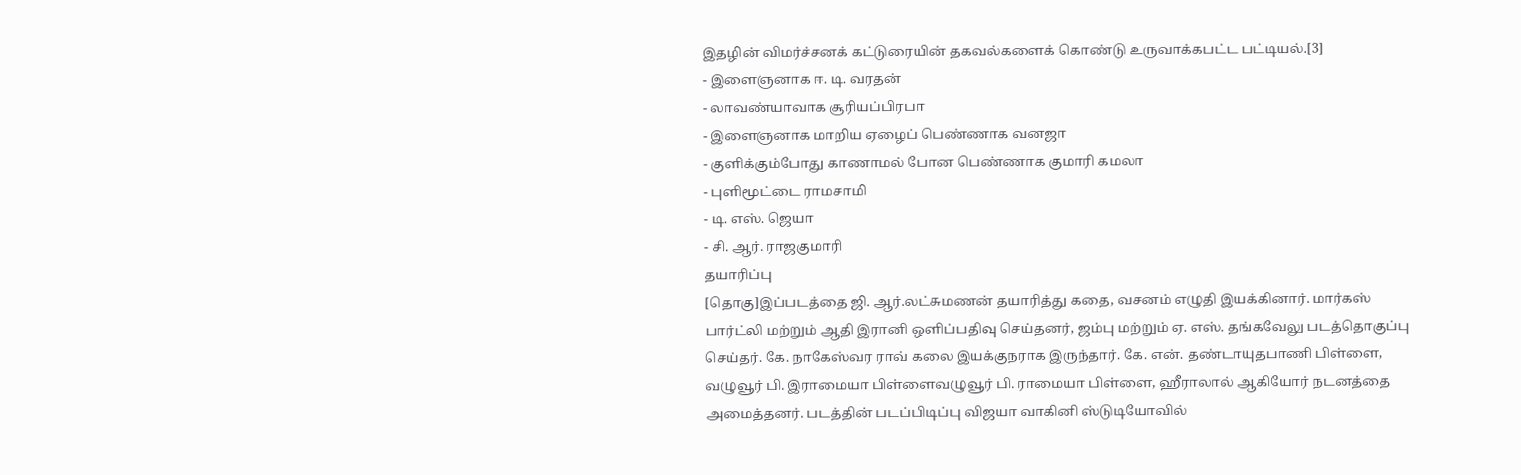இதழின் விமர்ச்சனக் கட்டுரையின் தகவல்களைக் கொண்டு உருவாக்கபட்ட பட்டியல்.[3]
- இளைஞனாக ஈ. டி. வரதன்
- லாவண்யாவாக சூரியப்பிரபா
- இளைஞனாக மாறிய ஏழைப் பெண்ணாக வனஜா
- குளிக்கும்போது காணாமல் போன பெண்ணாக குமாரி கமலா
- புளிமூட்டை ராமசாமி
- டி. எஸ். ஜெயா
- சி. ஆர். ராஜகுமாரி
தயாரிப்பு
[தொகு]இப்படத்தை ஜி. ஆர்.லட்சுமணன் தயாரித்து கதை, வசனம் எழுதி இயக்கினார். மார்கஸ் பார்ட்லி மற்றும் ஆதி இரானி ஒளிப்பதிவு செய்தனர், ஜம்பு மற்றும் ஏ. எஸ். தங்கவேலு படத்தொகுப்பு செய்தர். கே. நாகேஸ்வர ராவ் கலை இயக்குநராக இருந்தார். கே. என். தண்டாயுதபாணி பிள்ளை, வழுவூர் பி. இராமையா பிள்ளைவழுவூர் பி. ராமையா பிள்ளை, ஹீராலால் ஆகியோர் நடனத்தை அமைத்தனர். படத்தின் படப்பிடிப்பு விஜயா வாகினி ஸ்டுடியோவில்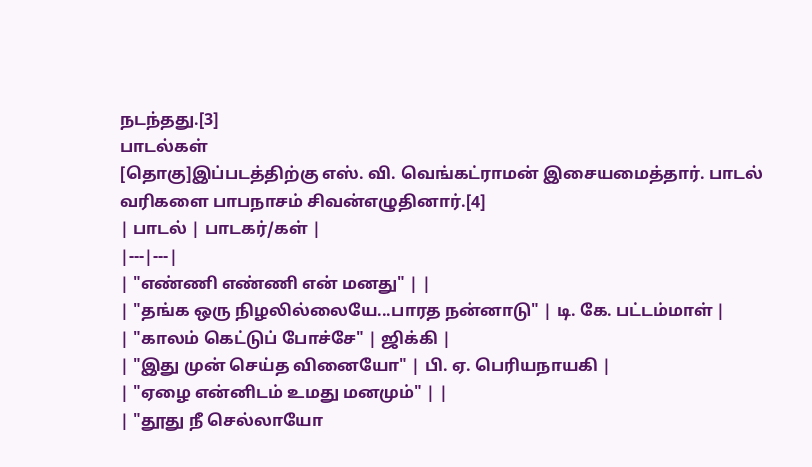நடந்தது.[3]
பாடல்கள்
[தொகு]இப்படத்திற்கு எஸ். வி. வெங்கட்ராமன் இசையமைத்தார். பாடல் வரிகளை பாபநாசம் சிவன்எழுதினார்.[4]
| பாடல் | பாடகர்/கள் |
|---|---|
| "எண்ணி எண்ணி என் மனது" | |
| "தங்க ஒரு நிழலில்லையே...பாரத நன்னாடு" | டி. கே. பட்டம்மாள் |
| "காலம் கெட்டுப் போச்சே" | ஜிக்கி |
| "இது முன் செய்த வினையோ" | பி. ஏ. பெரியநாயகி |
| "ஏழை என்னிடம் உமது மனமும்" | |
| "தூது நீ செல்லாயோ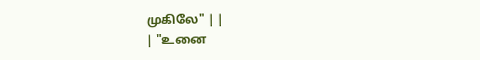முகிலே" | |
| "உனை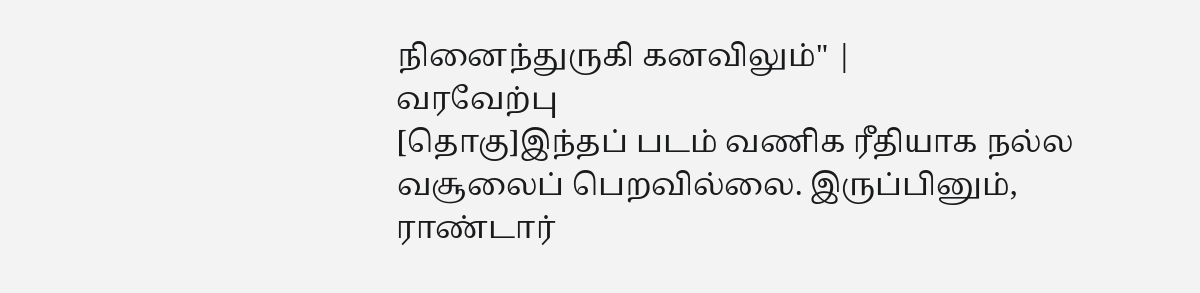நினைந்துருகி கனவிலும்" |
வரவேற்பு
[தொகு]இந்தப் படம் வணிக ரீதியாக நல்ல வசூலைப் பெறவில்லை. இருப்பினும், ராண்டார்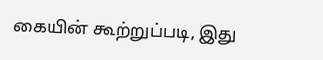கையின் கூற்றுப்படி, இது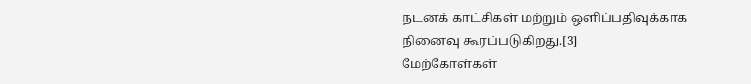நடனக் காட்சிகள் மற்றும் ஒளிப்பதிவுக்காக நினைவு கூரப்படுகிறது.[3]
மேற்கோள்கள்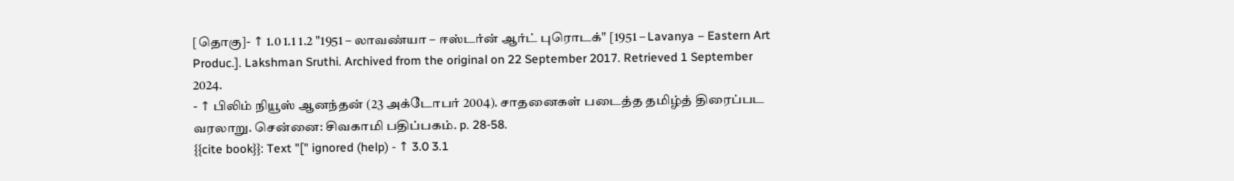[தொகு]- ↑ 1.0 1.1 1.2 "1951 – லாவண்யா – ஈஸ்டர்ன் ஆர்ட் புரொடக்" [1951 – Lavanya – Eastern Art Produc.]. Lakshman Sruthi. Archived from the original on 22 September 2017. Retrieved 1 September 2024.
- ↑ பிலிம் நியூஸ் ஆனந்தன் (23 அக்டோபர் 2004). சாதனைகள் படைத்த தமிழ்த் திரைப்பட வரலாறு. சென்னை: சிவகாமி பதிப்பகம். p. 28-58.
{{cite book}}: Text "[" ignored (help) - ↑ 3.0 3.1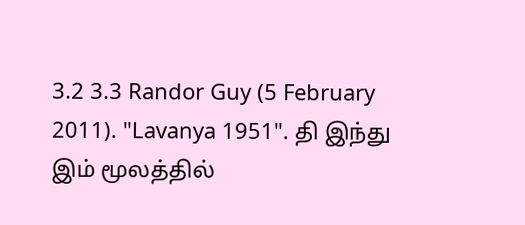3.2 3.3 Randor Guy (5 February 2011). "Lavanya 1951". தி இந்து இம் மூலத்தில்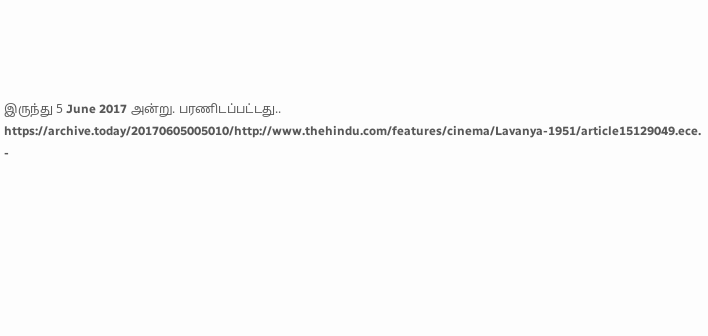இருந்து 5 June 2017 அன்று. பரணிடப்பட்டது.. https://archive.today/20170605005010/http://www.thehindu.com/features/cinema/Lavanya-1951/article15129049.ece.
-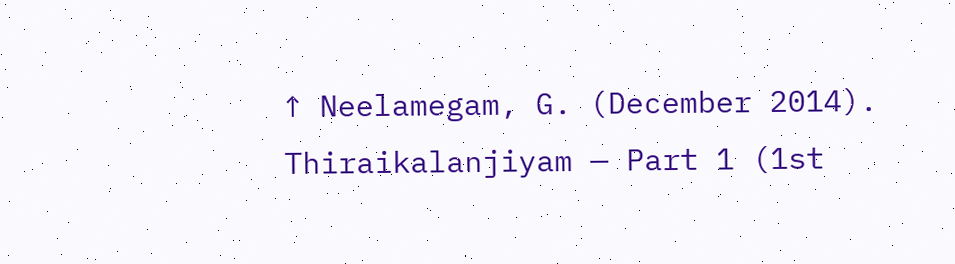↑ Neelamegam, G. (December 2014). Thiraikalanjiyam — Part 1 (1st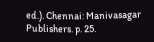ed.). Chennai: Manivasagar Publishers. p. 25.